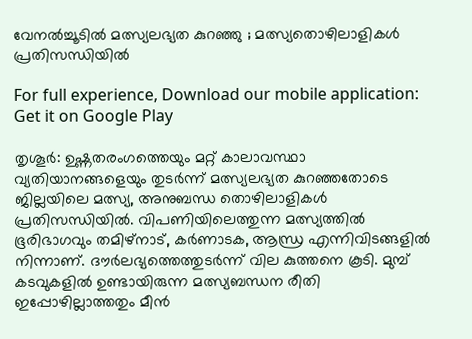വേനൽച്ചൂടിൽ മത്സ്യലഭ്യത കുറഞ്ഞു ; മത്സ്യതൊഴിലാളികൾ പ്രതിസന്ധിയിൽ

For full experience, Download our mobile application:
Get it on Google Play

തൃശൂർ: ഉഷ്ണതരംഗത്തെയും മറ്റ് കാലാവസ്ഥാ വ്യതിയാനങ്ങളെയും തുടർന്ന് മത്സ്യലഭ്യത കുറഞ്ഞതോടെ ജില്ലയിലെ മത്സ്യ, അനുബന്ധ തൊഴിലാളികൾ പ്രതിസന്ധിയിൽ. വിപണിയിലെത്തുന്ന മത്സ്യത്തിൽ ഭൂരിഭാഗവും തമിഴ്‌നാട്, കർണാടക, ആന്ധ്ര എന്നിവിടങ്ങളിൽ നിന്നാണ്. ദൗർലഭ്യത്തെത്തുടർന്ന് വില കുത്തനെ കൂടി. മുമ്പ് കടവുകളിൽ ഉണ്ടായിരുന്ന മത്സ്യബന്ധന രീതി ഇപ്പോഴില്ലാത്തതും മീൻ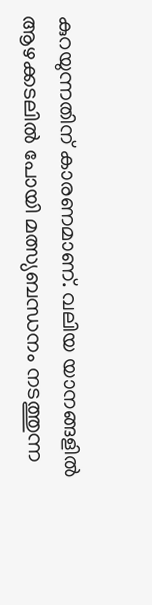കുറയുന്നതിന് കാരണമാണ്. വലിയ യാനങ്ങളിൽ ആഴക്കടലിൽ പോയി മത്സ്യബന്ധനം നടത്തുന്ന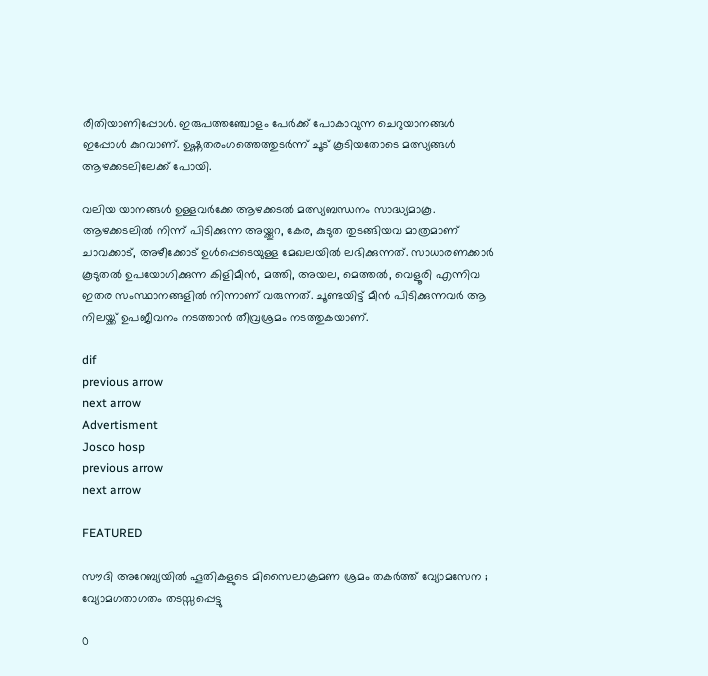രീതിയാണിപ്പോൾ. ഇരുപത്തഞ്ചോളം പേർക്ക് പോകാവുന്ന ചെറുയാനങ്ങൾ ഇപ്പോൾ കുറവാണ്. ഉഷ്ണതരംഗത്തെത്തുടർന്ന് ചൂട് കൂടിയതോടെ മത്സ്യങ്ങൾ ആഴക്കടലിലേക്ക് പോയി.

വലിയ യാനങ്ങൾ ഉള്ളവർക്കേ ആഴക്കടൽ മത്സ്യബന്ധനം സാദ്ധ്യമാകൂ. ആഴക്കടലിൽ നിന്ന് പിടിക്കുന്ന അയ്ക്കൂറ, കേര, കുടുത തുടങ്ങിയവ മാത്രമാണ് ചാവക്കാട്, അഴീക്കോട് ഉൾപ്പെടെയുള്ള മേഖലയിൽ ലഭിക്കുന്നത്. സാധാരണക്കാർ കൂടുതൽ ഉപയോഗിക്കുന്ന കിളിമീൻ, മത്തി, അയല, മെത്തൽ, വെളൂരി എന്നിവ ഇതര സംസ്ഥാനങ്ങളിൽ നിന്നാണ് വരുന്നത്. ചൂണ്ടയിട്ട് മീൻ പിടിക്കുന്നവർ ആ നിലയ്ക്ക് ഉപജീവനം നടത്താൻ തീവ്രശ്രമം നടത്തുകയാണ്.

dif
previous arrow
next arrow
Advertisment
Josco hosp
previous arrow
next arrow

FEATURED

സൗദി അറേബ്യയിൽ ഹൂതികളുടെ മിസൈലാക്രമണ ശ്രമം തകർത്ത് വ്യോമസേന ; വ്യോമഗതാഗതം തടസ്സപ്പെട്ടു

0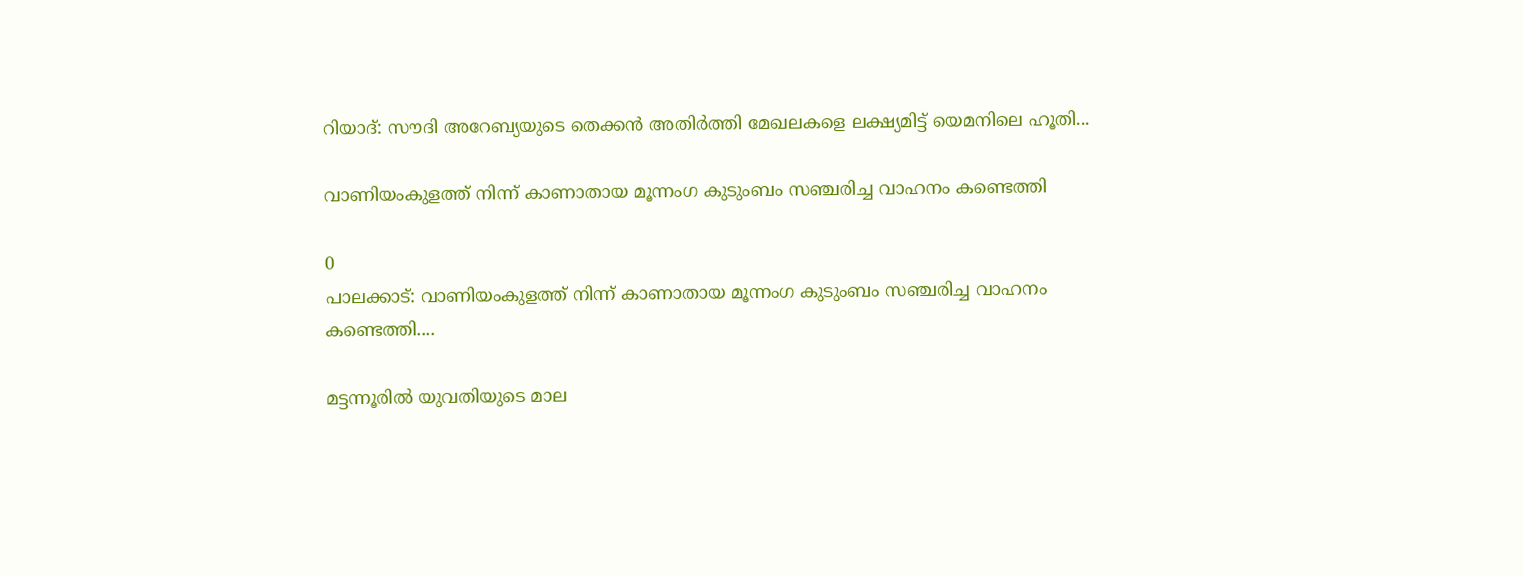റിയാദ്: സൗദി അറേബ്യയുടെ തെക്കൻ അതിർത്തി മേഖലകളെ ലക്ഷ്യമിട്ട് യെമനിലെ ഹൂതി...

വാണിയംകുളത്ത് നിന്ന് കാണാതായ മൂന്നംഗ കുടുംബം സഞ്ചരിച്ച വാഹനം കണ്ടെത്തി

0
പാലക്കാട്: വാണിയംകുളത്ത് നിന്ന് കാണാതായ മൂന്നംഗ കുടുംബം സഞ്ചരിച്ച വാഹനം കണ്ടെത്തി....

മട്ടന്നൂരിൽ യുവതിയുടെ മാല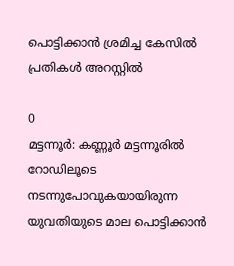പൊട്ടിക്കാൻ ശ്രമിച്ച കേസിൽ പ്രതികൾ അറസ്റ്റിൽ

0
മട്ടന്നൂർ: കണ്ണൂർ മട്ടന്നൂരിൽ റോഡിലൂടെ നടന്നുപോവുകയായിരുന്ന യുവതിയുടെ മാല പൊട്ടിക്കാൻ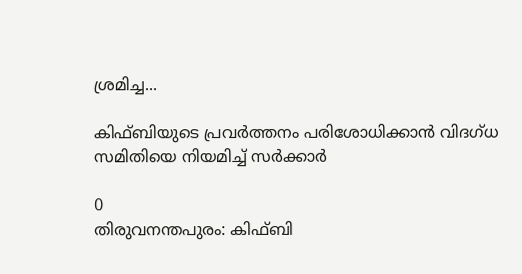ശ്രമിച്ച...

കിഫ്ബിയുടെ പ്രവർത്തനം പരിശോധിക്കാൻ വിദഗ്ധ സമിതിയെ നിയമിച്ച് സർക്കാർ

0
തിരുവനന്തപുരം: കിഫ്ബി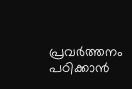പ്രവർത്തനം പഠിക്കാൻ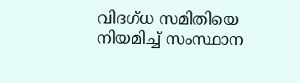വിദഗ്ധ സമിതിയെ നിയമിച്ച് സംസ്ഥാന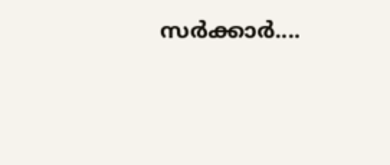സർക്കാർ....